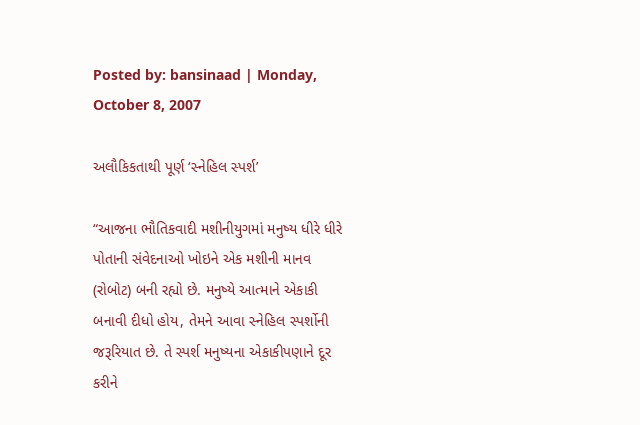Posted by: bansinaad | Monday, October 8, 2007

અલૌકિકતાથી પૂર્ણ ‘સ્નેહિલ સ્પર્શ’

“આજના ભૌતિકવાદી મશીનીયુગમાં મનુષ્ય ધીરે ધીરે પોતાની સંવેદનાઓ ખોઇને એક મશીની માનવ (રોબોટ) બની રહ્યો છે. મનુષ્યે આત્માને એકાકી બનાવી દીધો હોય, તેમને આવા સ્નેહિલ સ્પર્શોની જરૂરિયાત છે. તે સ્પર્શ મનુષ્યના એકાકીપણાને દૂર કરીને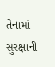તેનામાં સુરક્ષાની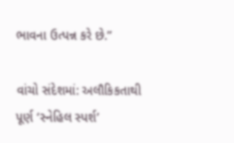ભાવના ઉત્પન્ન કરે છે.”

વાંચો સંદેશમાં: અલૌકિકતાથી પૂર્ણ ‘સ્નેહિલ સ્પર્શ’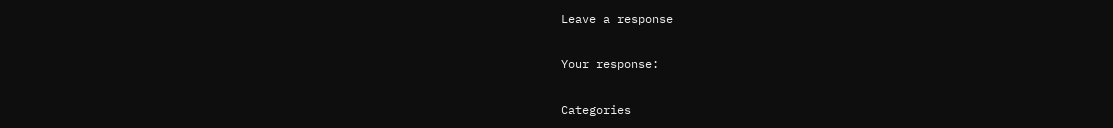Leave a response

Your response:

Categories